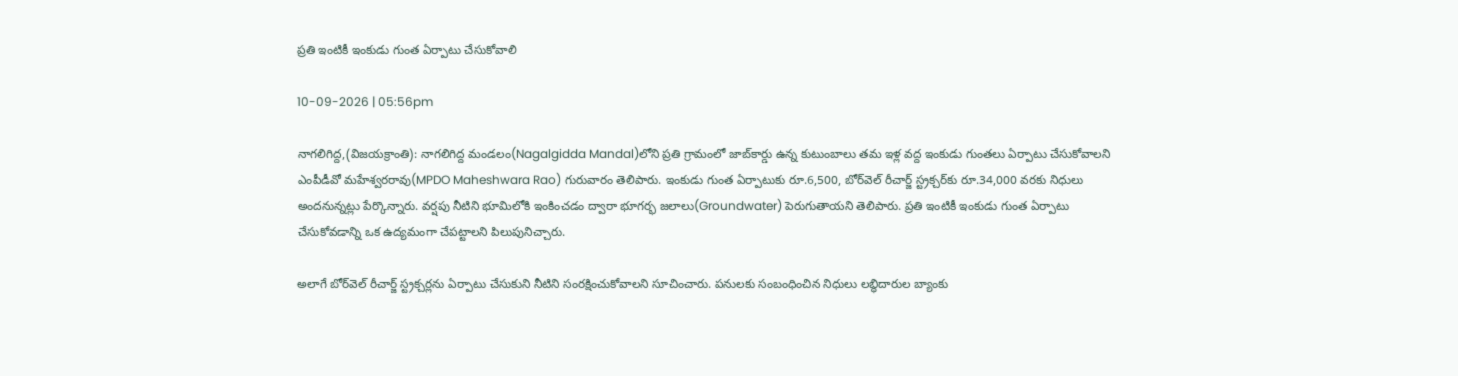ప్రతి ఇంటికీ ఇంకుడు గుంత ఏర్పాటు చేసుకోవాలి

10-09-2026 | 05:56pm

నాగలిగిద్ద,(విజయక్రాంతి): నాగలిగిద్ద మండలం(Nagalgidda Mandal)లోని ప్రతి గ్రామంలో జాబ్‌కార్డు ఉన్న కుటుంబాలు తమ ఇళ్ల వద్ద ఇంకుడు గుంతలు ఏర్పాటు చేసుకోవాలని ఎంపీడీవో మహేశ్వరరావు(MPDO Maheshwara Rao) గురువారం తెలిపారు. ఇంకుడు గుంత ఏర్పాటుకు రూ.6,500, బోర్‌వెల్ రీచార్జ్ స్ట్రక్చర్‌కు రూ.34,000 వరకు నిధులు అందనున్నట్లు పేర్కొన్నారు. వర్షపు నీటిని భూమిలోకి ఇంకించడం ద్వారా భూగర్భ జలాలు(Groundwater) పెరుగుతాయని తెలిపారు. ప్రతి ఇంటికీ ఇంకుడు గుంత ఏర్పాటు చేసుకోవడాన్ని ఒక ఉద్యమంగా చేపట్టాలని పిలుపునిచ్చారు.

అలాగే బోర్‌వెల్ రీచార్జ్ స్ట్రక్చర్లను ఏర్పాటు చేసుకుని నీటిని సంరక్షించుకోవాలని సూచించారు. పనులకు సంబంధించిన నిధులు లబ్ధిదారుల బ్యాంకు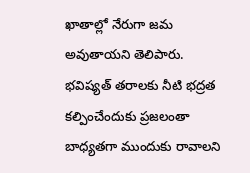ఖాతాల్లో నేరుగా జమ అవుతాయని తెలిపారు. భవిష్యత్ తరాలకు నీటి భద్రత కల్పించేందుకు ప్రజలంతా బాధ్యతగా ముందుకు రావాలని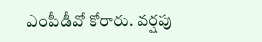ఎంపీడీవో కోరారు. వర్షపు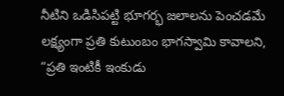నీటిని ఒడిసిపట్టి భూగర్భ జలాలను పెంచడమే లక్ష్యంగా ప్రతి కుటుంబం భాగస్వామి కావాలని, “ప్రతి ఇంటికీ ఇంకుడు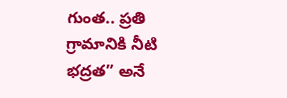గుంత.. ప్రతి గ్రామానికి నీటి భద్రత” అనే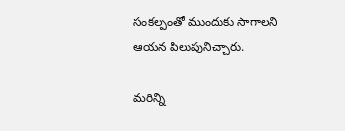సంకల్పంతో ముందుకు సాగాలని ఆయన పిలుపునిచ్చారు.

మరిన్ని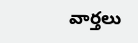వార్తలు